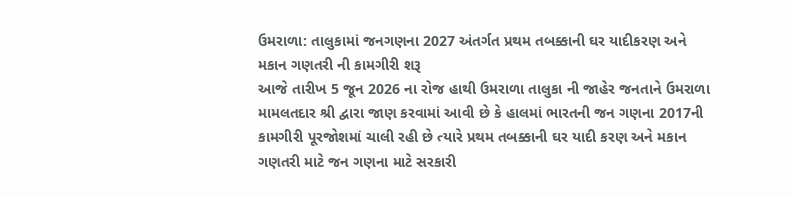ઉમરાળા: તાલુકામાં જનગણના 2027 અંતર્ગત પ્રથમ તબક્કાની ઘર યાદીકરણ અને મકાન ગણતરી ની કામગીરી શરૂ
આજે તારીખ 5 જૂન 2026 ના રોજ હાથી ઉમરાળા તાલુકા ની જાહેર જનતાને ઉમરાળા મામલતદાર શ્રી દ્વારા જાણ કરવામાં આવી છે કે હાલમાં ભારતની જન ગણના 2017ની કામગીરી પૂરજોશમાં ચાલી રહી છે ત્યારે પ્રથમ તબક્કાની ઘર યાદી કરણ અને મકાન ગણતરી માટે જન ગણના માટે સરકારી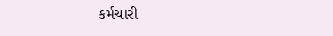કર્મચારી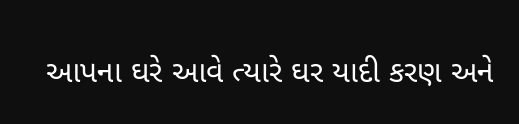આપના ઘરે આવે ત્યારે ઘર યાદી કરણ અને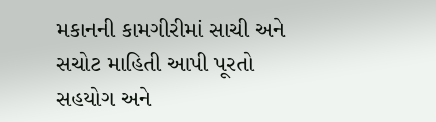મકાનની કામગીરીમાં સાચી અને સચોટ માહિતી આપી પૂરતો સહયોગ અને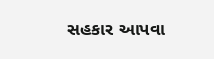સહકાર આપવા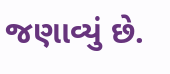જણાવ્યું છે.